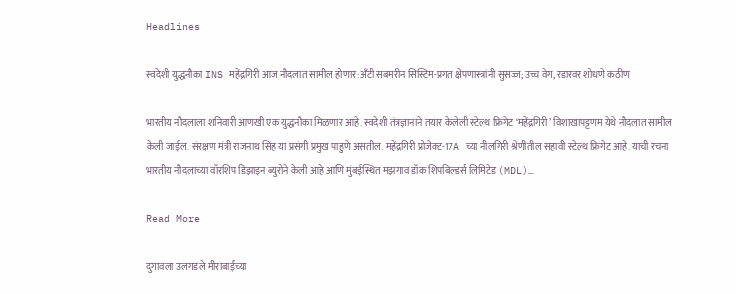Headlines

स्वदेशी युद्धनौका INS महेंद्रगिरी आज नौदलात सामील होणार:अँटी सबमरीन सिस्टिम-प्रगत क्षेपणास्त्रांनी सुसज्ज; उच्च वेग, रडारवर शोधणे कठीण

भारतीय नौदलाला शनिवारी आणखी एक युद्धनौका मिळणार आहे. स्वदेशी तंत्रज्ञानाने तयार केलेली स्टेल्थ फ्रिगेट ‘महेंद्रगिरी’ विशाखापट्टणम येथे नौदलात सामील केली जाईल. संरक्षण मंत्री राजनाथ सिंह या प्रसंगी प्रमुख पाहुणे असतील. महेंद्रगिरी प्रोजेक्ट-17A च्या नीलगिरी श्रेणीतील सहावी स्टेल्थ फ्रिगेट आहे. याची रचना भारतीय नौदलाच्या वॉरशिप डिझाइन ब्युरोने केली आहे आणि मुंबईस्थित मझगाव डॉक शिपबिल्डर्स लिमिटेड (MDL)…

Read More

दुगावला उलगडले मीराबाईंच्या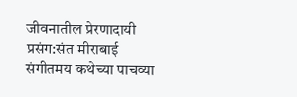जीवनातील प्रेरणादायी प्रसंग:संत मीराबाई संगीतमय कथेच्या पाचव्या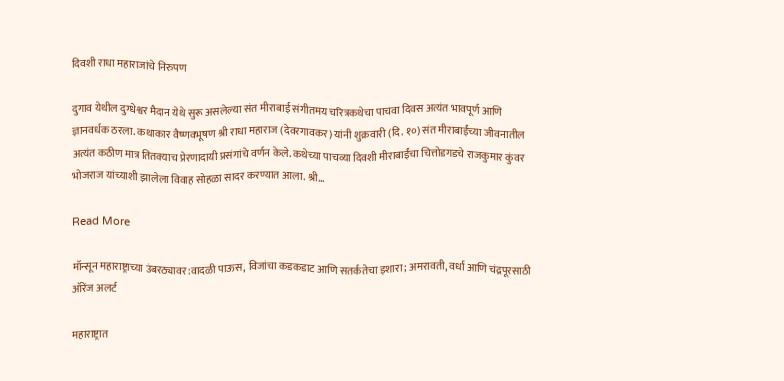दिवशी राधा महाराजांचे निरुपण

दुगाव येथील दुग्धेश्वर मैदान येथे सुरू असलेल्या संत मीराबाई संगीतमय चरित्रकथेचा पाचवा दिवस अत्यंत भावपूर्ण आणि ज्ञानवर्धक ठरला. कथाकार वैष्णवभूषण श्री राधा महाराज (देवरगावकर) यांनी शुक्रवारी (दि. १०) संत मीराबाईंच्या जीवनातील अत्यंत कठीण मात्र तितक्याच प्रेरणादायी प्रसंगांचे वर्णन केले. कथेच्या पाचव्या दिवशी मीराबाईंचा चित्तोडगडचे राजकुमार कुंवर भोजराज यांच्याशी झालेला विवाह सोहळा सादर करण्यात आला. श्री…

Read More

मॉन्सून महाराष्ट्राच्या उंबरठ्यावर:वादळी पाऊस, विजांचा कडकडाट आणि सतर्कतेचा इशारा; अमरावती, वर्धा आणि चंद्रपूरसाठी ऑरेंज अलर्ट

महाराष्ट्रात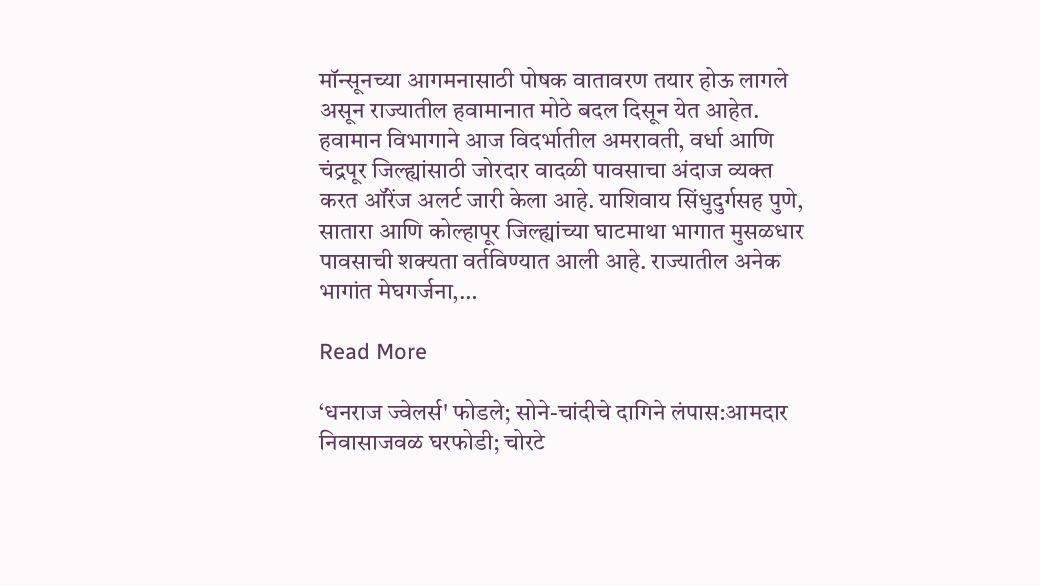मॉन्सूनच्या आगमनासाठी पोषक वातावरण तयार होऊ लागले असून राज्यातील हवामानात मोठे बदल दिसून येत आहेत. हवामान विभागाने आज विदर्भातील अमरावती, वर्धा आणि चंद्रपूर जिल्ह्यांसाठी जोरदार वादळी पावसाचा अंदाज व्यक्त करत ऑरेंज अलर्ट जारी केला आहे. याशिवाय सिंधुदुर्गसह पुणे, सातारा आणि कोल्हापूर जिल्ह्यांच्या घाटमाथा भागात मुसळधार पावसाची शक्यता वर्तविण्यात आली आहे. राज्यातील अनेक भागांत मेघगर्जना,…

Read More

‘धनराज ज्वेलर्स' फोडले; सोने-चांदीचे दागिने लंपास:आमदार निवासाजवळ घरफोडी; चोरटे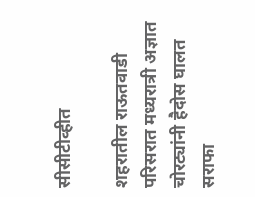सीसीटीव्हीत

शहरातील राऊतवाडी परिसरात मध्यरात्री अज्ञात चोरट्यांनी हैदोस घालत सराफा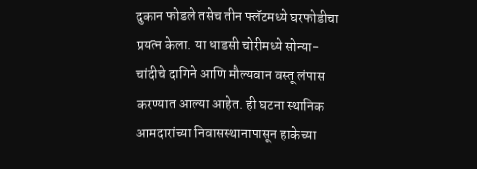दुकान फोडले तसेच तीन फ्लॅटमध्ये घरफोडीचा प्रयत्न केला. या धाडसी चोरीमध्ये सोन्या-चांदीचे दागिने आणि मौल्यवान वस्तू लंपास करण्यात आल्या आहेत. ही घटना स्थानिक आमदारांच्या निवासस्थानापासून हाकेच्या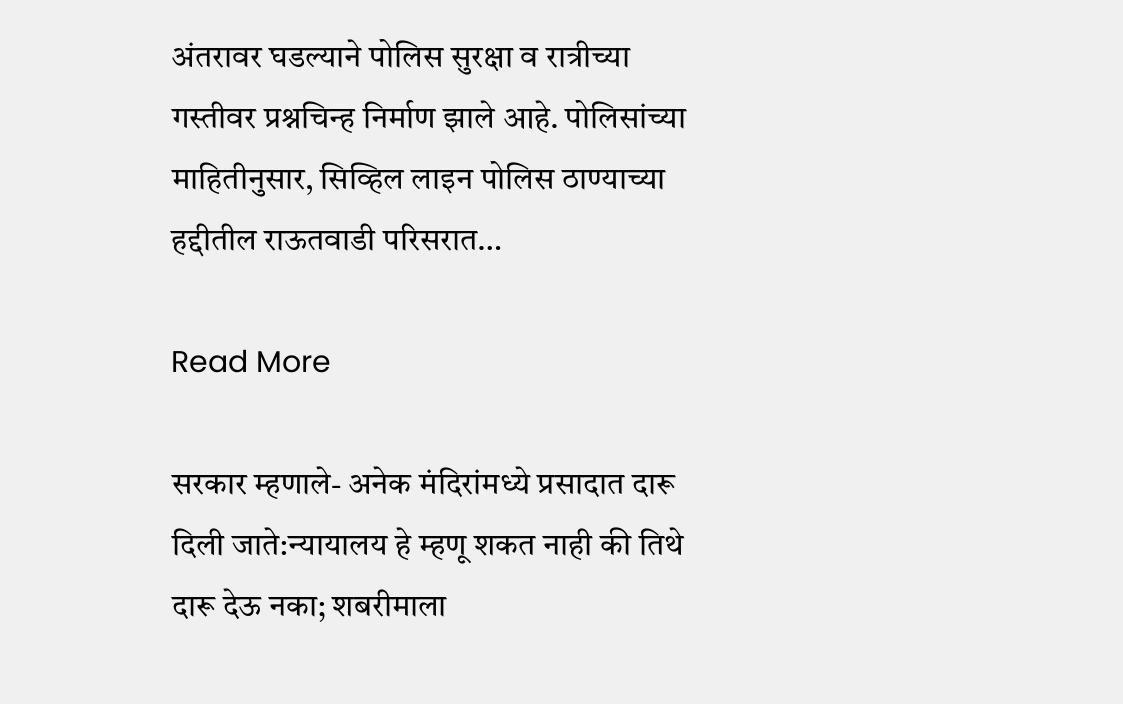अंतरावर घडल्याने पोलिस सुरक्षा व रात्रीच्या गस्तीवर प्रश्नचिन्ह निर्माण झाले आहे. पोलिसांच्या माहितीनुसार, सिव्हिल लाइन पोलिस ठाण्याच्या हद्दीतील राऊतवाडी परिसरात…

Read More

सरकार म्हणाले- अनेक मंदिरांमध्ये प्रसादात दारू दिली जाते:न्यायालय हे म्हणू शकत नाही की तिथे दारू देऊ नका; शबरीमाला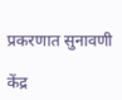प्रकरणात सुनावणी

केंद्र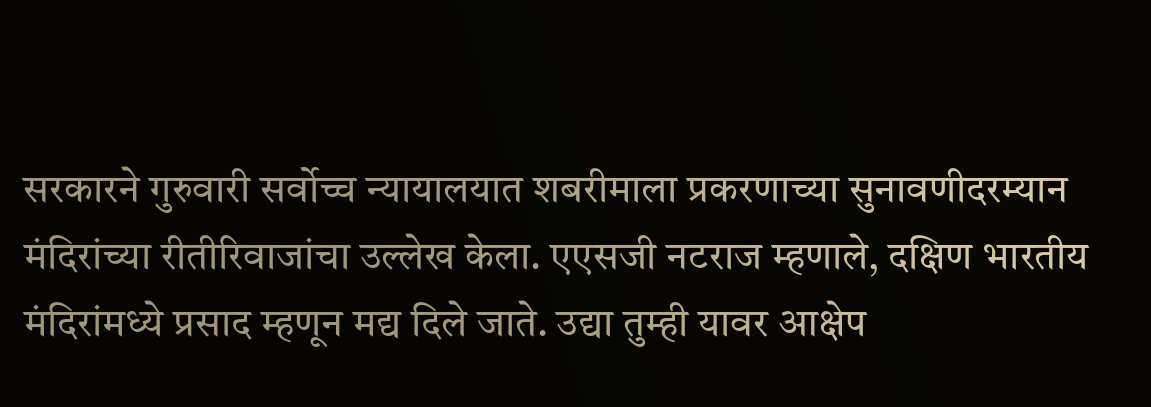सरकारने गुरुवारी सर्वोच्च न्यायालयात शबरीमाला प्रकरणाच्या सुनावणीदरम्यान मंदिरांच्या रीतीरिवाजांचा उल्लेख केला. एएसजी नटराज म्हणाले, दक्षिण भारतीय मंदिरांमध्ये प्रसाद म्हणून मद्य दिले जाते. उद्या तुम्ही यावर आक्षेप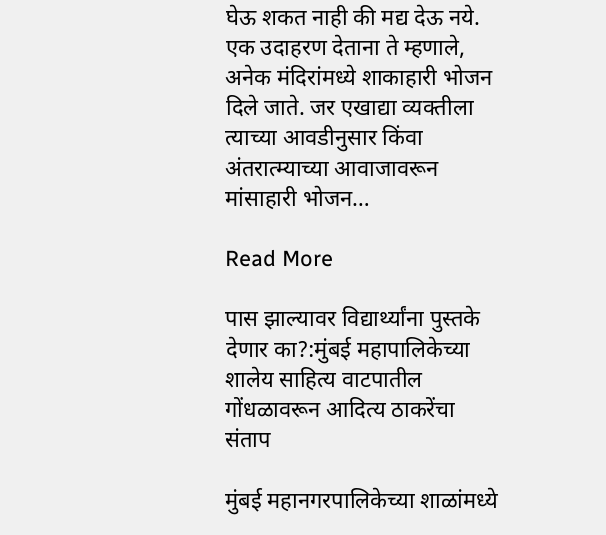घेऊ शकत नाही की मद्य देऊ नये. एक उदाहरण देताना ते म्हणाले, अनेक मंदिरांमध्ये शाकाहारी भोजन दिले जाते. जर एखाद्या व्यक्तीला त्याच्या आवडीनुसार किंवा अंतरात्म्याच्या आवाजावरून मांसाहारी भोजन…

Read More

पास झाल्यावर विद्यार्थ्यांना पुस्तके देणार का?:मुंबई महापालिकेच्या शालेय साहित्य वाटपातील गोंधळावरून आदित्य ठाकरेंचा संताप

मुंबई महानगरपालिकेच्या शाळांमध्ये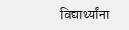विद्यार्थ्यांना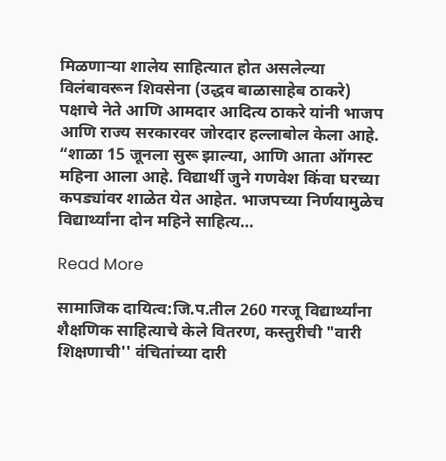मिळणाऱ्या शालेय साहित्यात होत असलेल्या विलंबावरून शिवसेना (उद्धव बाळासाहेब ठाकरे) पक्षाचे नेते आणि आमदार आदित्य ठाकरे यांनी भाजप आणि राज्य सरकारवर जोरदार हल्लाबोल केला आहे. “शाळा 15 जूनला सुरू झाल्या, आणि आता ऑगस्ट महिना आला आहे. विद्यार्थी जुने गणवेश किंवा घरच्या कपड्यांवर शाळेत येत आहेत. भाजपच्या निर्णयामुळेच विद्यार्थ्यांना दोन महिने साहित्य…

Read More

सामाजिक दायित्व:जि.प.तील 260 गरजू विद्यार्थ्यांना शैक्षणिक साहित्याचे केले वितरण, कस्तुरीची "वारी शिक्षणाची'' वंचितांच्या दारी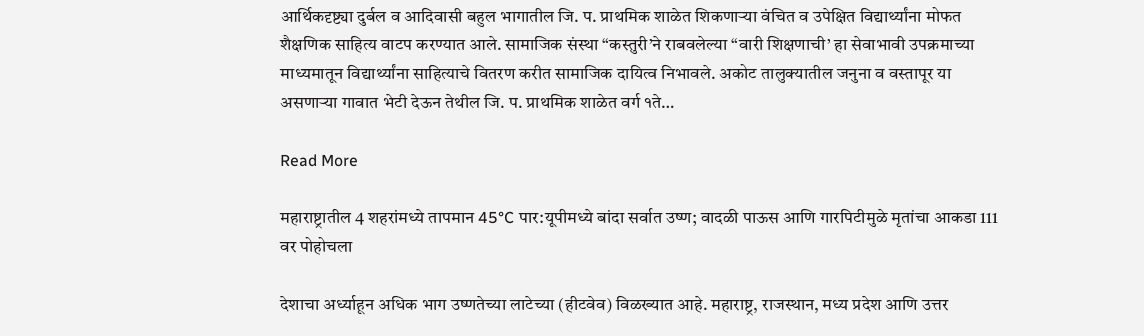आर्थिकदृष्ट्या दुर्बल व आदिवासी बहुल भागातील जि. प. प्राथमिक शाळेत शिकणाऱ्या वंचित व उपेक्षित विद्यार्थ्यांना मोफत शैक्षणिक साहित्य वाटप करण्यात आले. सामाजिक संस्था “कस्तुरी’ने राबवलेल्या “वारी शिक्षणाची’ हा सेवाभावी उपक्रमाच्या माध्यमातून विद्यार्थ्यांना साहित्याचे वितरण करीत सामाजिक दायित्व निभावले. अकोट तालुक्यातील जनुना व वस्तापूर या असणाऱ्या गावात भेटी देऊन तेथील जि. प. प्राथमिक शाळेत वर्ग १ते…

Read More

महाराष्ट्रातील 4 शहरांमध्ये तापमान 45°C पार:यूपीमध्ये बांदा सर्वात उष्ण; वादळी पाऊस आणि गारपिटीमुळे मृतांचा आकडा 111 वर पोहोचला

देशाचा अर्ध्याहून अधिक भाग उष्णतेच्या लाटेच्या (हीटवेव) विळख्यात आहे. महाराष्ट्र, राजस्थान, मध्य प्रदेश आणि उत्तर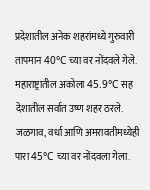प्रदेशातील अनेक शहरांमध्ये गुरुवारी तापमान 40°C च्या वर नोंदवले गेले. महाराष्ट्रातील अकोला 45.9°C सह देशातील सर्वात उष्ण शहर ठरले. जळगाव, वर्धा आणि अमरावतीमध्येही पारा 45°C च्या वर नोंदवला गेला.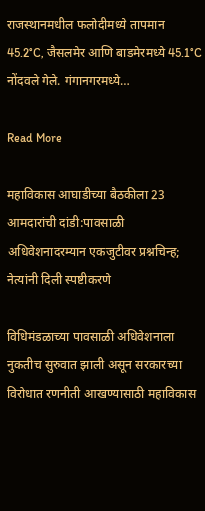राजस्थानमधील फलोदीमध्ये तापमान 45.2°C, जैसलमेर आणि बाडमेरमध्ये 45.1°C नोंदवले गेले. गंगानगरमध्ये…

Read More

महाविकास आघाडीच्या बैठकीला 23 आमदारांची दांडी:पावसाळी अधिवेशनादरम्यान एकजुटीवर प्रश्नचिन्ह; नेत्यांनी दिली स्पष्टीकरणे

विधिमंडळाच्या पावसाळी अधिवेशनाला नुकतीच सुरुवात झाली असून सरकारच्या विरोधात रणनीती आखण्यासाठी महाविकास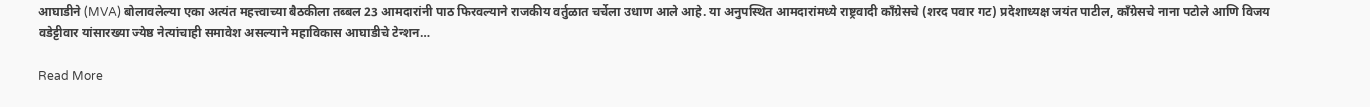आघाडीने (MVA) बोलावलेल्या एका अत्यंत महत्त्वाच्या बैठकीला तब्बल 23 आमदारांनी पाठ फिरवल्याने राजकीय वर्तुळात चर्चेला उधाण आले आहे. या अनुपस्थित आमदारांमध्ये राष्ट्रवादी काँग्रेसचे (शरद पवार गट) प्रदेशाध्यक्ष जयंत पाटील, काँग्रेसचे नाना पटोले आणि विजय वडेट्टीवार यांसारख्या ज्येष्ठ नेत्यांचाही समावेश असल्याने महाविकास आघाडीचे टेन्शन…

Read More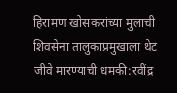हिरामण खोसकरांच्या मुलाची शिवसेना तालुकाप्रमुखाला थेट जीवे मारण्याची धमकी:रवींद्र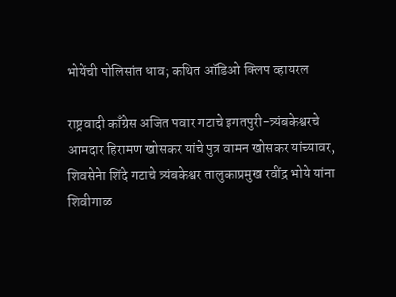भोयेंची पोलिसांत धाव; कथित ऑडिओ क्लिप व्हायरल

राष्ट्रवादी काँग्रेस अजित पवार गटाचे इगतपुरी-त्र्यंबकेश्वरचे आमदार हिरामण खोसकर यांचे पुत्र वामन खोसकर यांच्यावर, शिवसेनेा शिंदे गटाचे त्र्यंबकेश्वर तालुकाप्रमुख रवींद्र भोये यांना शिवीगाळ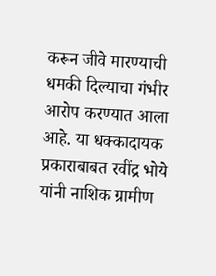करून जीवे मारण्याची धमकी दिल्याचा गंभीर आरोप करण्यात आला आहे. या धक्कादायक प्रकाराबाबत रवींद्र भोये यांनी नाशिक ग्रामीण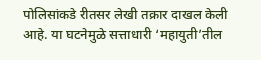पोलिसांकडे रीतसर लेखी तक्रार दाखल केली आहे. या घटनेमुळे सत्ताधारी ‘महायुती’तील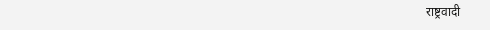राष्ट्रवादी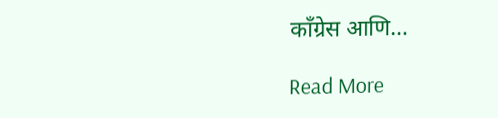काँग्रेस आणि…

Read More